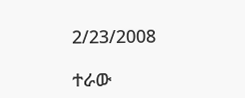2/23/2008

ተራው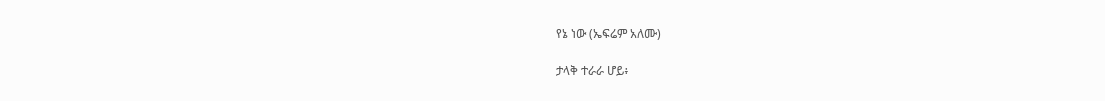የኔ ነው (ኤፍሬም አለሙ)

ታላቅ ተራራ ሆይ፥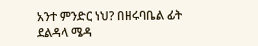አንተ ምንድር ነህ? በዘሩባቤል ፊት ደልዳላ ሜዳ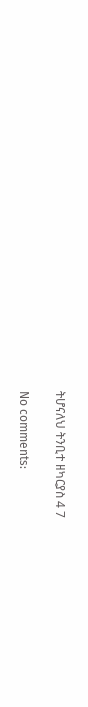ትሆናለህ ትንቢተ ዘካርያስ 4 7

No comments: